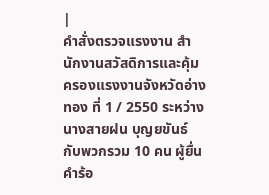|
คำสั่งตรวจแรงงาน สำนักงานสวัสดิการและคุ้มครองแรงงานจังหวัดอ่างทอง ที่ 1 / 2550 ระหว่างนางสายฝน บุญยขันธ์ กับพวกรวม 10 คน ผู้ยื่นคำร้อ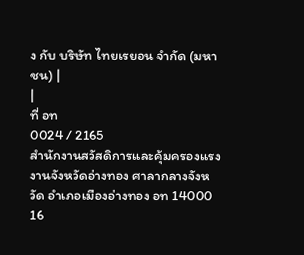ง กับ บริษัท ไทยเรยอน จำกัด (มหาชน) |
|
ที่ อท
0024 / 2165
สำนักงานสวัสดิการและคุ้มครองแรงงานจังหวัดอ่างทอง ศาลากลางจังหวัด อำเภอเมืองอ่างทอง อท 14000 16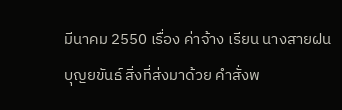มีนาคม 2550 เรื่อง ค่าจ้าง เรียน นางสายฝน บุญยขันธ์ สิ่งที่ส่งมาด้วย คำสั่งพ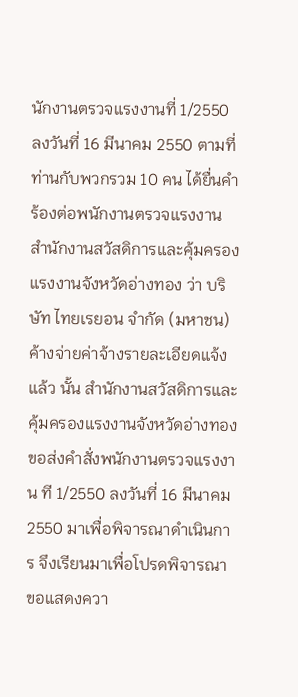นักงานตรวจแรงงานที่ 1/2550 ลงวันที่ 16 มีนาคม 2550 ตามที่ ท่านกับพวกรวม 10 คน ได้ยื่นคำร้องต่อพนักงานตรวจแรงงาน สำนักงานสวัสดิการและคุ้มครองแรงงานจังหวัดอ่างทอง ว่า บริษัท ไทยเรยอน จำกัด (มหาชน) ค้างจ่ายค่าจ้างรายละเอียดแจ้งแล้ว นั้น สำนักงานสวัสดิการและคุ้มครองแรงงานจังหวัดอ่างทอง ขอส่งคำสั่งพนักงานตรวจแรงงาน ที 1/2550 ลงวันที่ 16 มีนาคม 2550 มาเพื่อพิจารณาดำเนินการ จึงเรียนมาเพื่อโปรดพิจารณา
ขอแสดงควา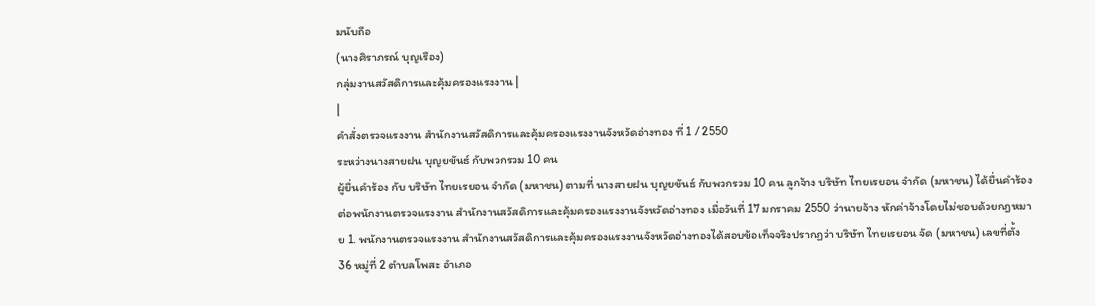มนับถือ
(นางศิราภรณ์ บุญเรือง)
กลุ่มงานสวัสดิการและคุ้มครองแรงงาน |
|
คำสั่งตรวจแรงงาน สำนักงานสวัสดิการและคุ้มครองแรงงานจังหวัดอ่างทอง ที่ 1 / 2550
ระหว่างนางสายฝน บุญยขันธ์ กับพวกรวม 10 คน
ผู้ยื่นคำร้อง กับ บริษัท ไทยเรยอน จำกัด (มหาชน) ตามที่ นางสายฝน บุญยขันธ์ กับพวกรวม 10 คน ลูกจ้าง บริษัท ไทยเรยอน จำกัด (มหาชน) ได้ยื่นคำร้องต่อพนักงานตรวจแรงงาน สำนักงานสวัสดิการและคุ้มครองแรงงานจังหวัดอ่างทอง เมื่อวันที่ 17 มกราคม 2550 ว่านายจ้าง หักค่าจ้างโดยไม่ชอบด้วยกฎหมาย 1. พนักงานตรวจแรงงาน สำนักงานสวัสดิการและคุ้มครองแรงงานจังหวัดอ่างทองได้สอบข้อเท็จจริงปรากฏว่า บริษัท ไทยเรยอน จัด (มหาชน) เลขที่ตั้ง 36 หมู่ที่ 2 ตำบลโพสะ อำเภอ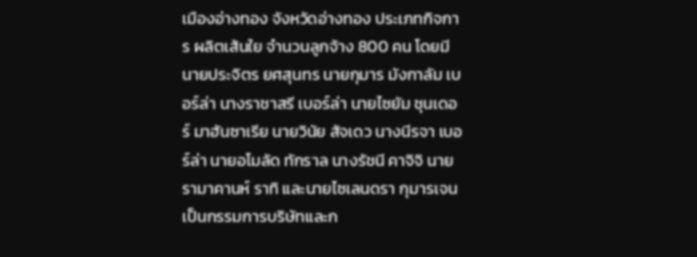เมืองอ่างทอง จังหวัดอ่างทอง ประเภทกิจการ ผลิตเส้นใย จำนวนลูกจ้าง 800 คน โดยมีนายประจิตร ยศสุนทร นายกุมาร มังกาลัม เบอร์ล่า นางราชาสรี เบอร์ล่า นายไซยัม ชุนเดอร์ มาฮันซาเรีย นายวินัย สัจเดว นางนีรจา เบอร์ล่า นายอโมลัด ทักราล นางรัชนี คาจิจิ นายรามาคานห์ ราทิ และนายไซเลนดรา กุมารเจน เป็นกรรมการบริษัทและก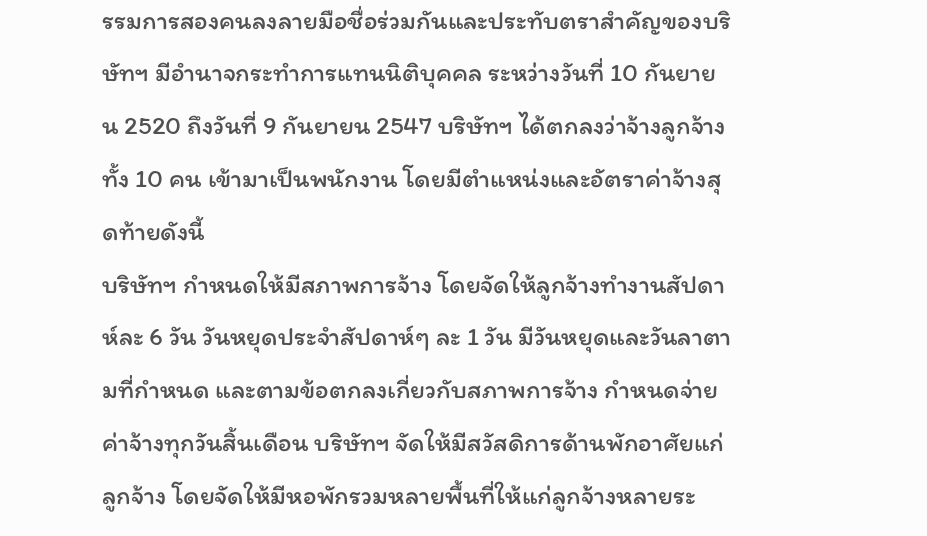รรมการสองคนลงลายมือชื่อร่วมกันและประทับตราสำคัญของบริษัทฯ มีอำนาจกระทำการแทนนิติบุคคล ระหว่างวันที่ 10 กันยายน 2520 ถึงวันที่ 9 กันยายน 2547 บริษัทฯ ได้ตกลงว่าจ้างลูกจ้างทั้ง 10 คน เข้ามาเป็นพนักงาน โดยมีตำแหน่งและอัตราค่าจ้างสุดท้ายดังนี้
บริษัทฯ กำหนดให้มีสภาพการจ้าง โดยจัดให้ลูกจ้างทำงานสัปดาห์ละ 6 วัน วันหยุดประจำสัปดาห์ๆ ละ 1 วัน มีวันหยุดและวันลาตามที่กำหนด และตามข้อตกลงเกี่ยวกับสภาพการจ้าง กำหนดจ่ายค่าจ้างทุกวันสิ้นเดือน บริษัทฯ จัดให้มีสวัสดิการด้านพักอาศัยแก่ลูกจ้าง โดยจัดให้มีหอพักรวมหลายพื้นที่ให้แก่ลูกจ้างหลายระ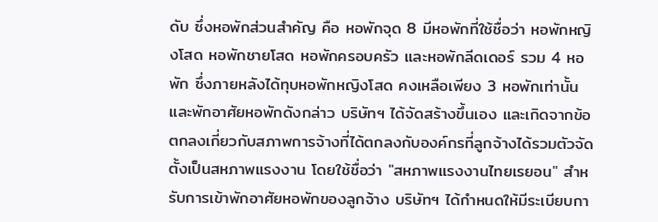ดับ ซึ่งหอพักส่วนสำคัญ คือ หอพักจุด 8 มีหอพักที่ใช้ชื่อว่า หอพักหญิงโสด หอพักชายโสด หอพักครอบครัว และหอพักลีดเดอร์ รวม 4 หอพัก ซึ่งภายหลังได้ทุบหอพักหญิงโสด คงเหลือเพียง 3 หอพักเท่านั้นและพักอาศัยหอพักดังกล่าว บริษัทฯ ได้จัดสร้างขึ้นเอง และเกิดจากข้อตกลงเกี่ยวกับสภาพการจ้างที่ได้ตกลงกับองค์กรที่ลูกจ้างได้รวมตัวจัดตั้งเป็นสหภาพแรงงาน โดยใช้ชื่อว่า "สหภาพแรงงานไทยเรยอน" สำหรับการเข้าพักอาศัยหอพักของลูกจ้าง บริษัทฯ ได้กำหนดให้มีระเบียบกา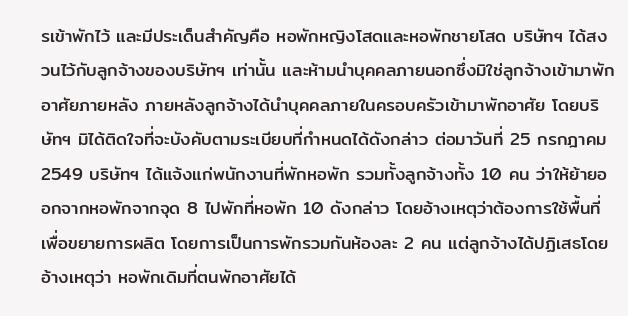รเข้าพักไว้ และมีประเด็นสำคัญคือ หอพักหญิงโสดและหอพักชายโสด บริษัทฯ ได้สงวนไว้กับลูกจ้างของบริษัทฯ เท่านั้น และห้ามนำบุคคลภายนอกซึ่งมิใช่ลูกจ้างเข้ามาพักอาศัยภายหลัง ภายหลังลูกจ้างได้นำบุคคลภายในครอบครัวเข้ามาพักอาศัย โดยบริษัทฯ มิได้ติดใจที่จะบังคับตามระเบียบที่กำหนดได้ดังกล่าว ต่อมาวันที่ 25 กรกฎาคม 2549 บริษัทฯ ได้แจ้งแก่พนักงานที่พักหอพัก รวมทั้งลูกจ้างทั้ง 10 คน ว่าให้ย้ายออกจากหอพักจากจุด 8 ไปพักที่หอพัก 10 ดังกล่าว โดยอ้างเหตุว่าต้องการใช้พื้นที่เพื่อขยายการผลิต โดยการเป็นการพักรวมกันห้องละ 2 คน แต่ลูกจ้างได้ปฏิเสธโดยอ้างเหตุว่า หอพักเดิมที่ตนพักอาศัยได้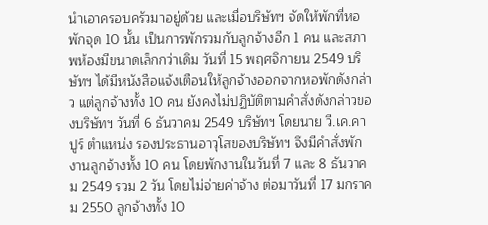นำเอาครอบครัวมาอยู่ด้วย และเมื่อบริษัทฯ จัดให้พักที่หอพักจุด 10 นั้น เป็นการพักรวมกับลูกจ้างอีก 1 คน และสภาพห้องมีขนาดเล็กกว่าเดิม วันที่ 15 พฤศจิกายน 2549 บริษัทฯ ได้มีหนังสือแจ้งเตือนให้ลูกจ้างออกจากหอพักดังกล่าว แต่ลูกจ้างทั้ง 10 คน ยังคงไม่ปฏิบัติตามคำสั่งดังกล่าวของบริษัทฯ วันที่ 6 ธันวาคม 2549 บริษัทฯ โดยนาย วี.เค.คาปูร์ ตำแหน่ง รองประธานอาวุโสของบริษัทฯ จึงมีคำสั่งพักงานลูกจ้างทั้ง 10 คน โดยพักงานในวันที่ 7 และ 8 ธันวาคม 2549 รวม 2 วัน โดยไม่จ่ายค่าจ้าง ต่อมาวันที่ 17 มกราคม 2550 ลูกจ้างทั้ง 10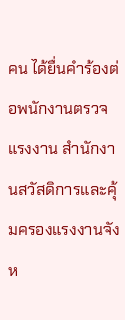คน ได้ยื่นคำร้องต่อพนักงานตรวจแรงงาน สำนักงานสวัสดิการและคุ้มครองแรงงานจังห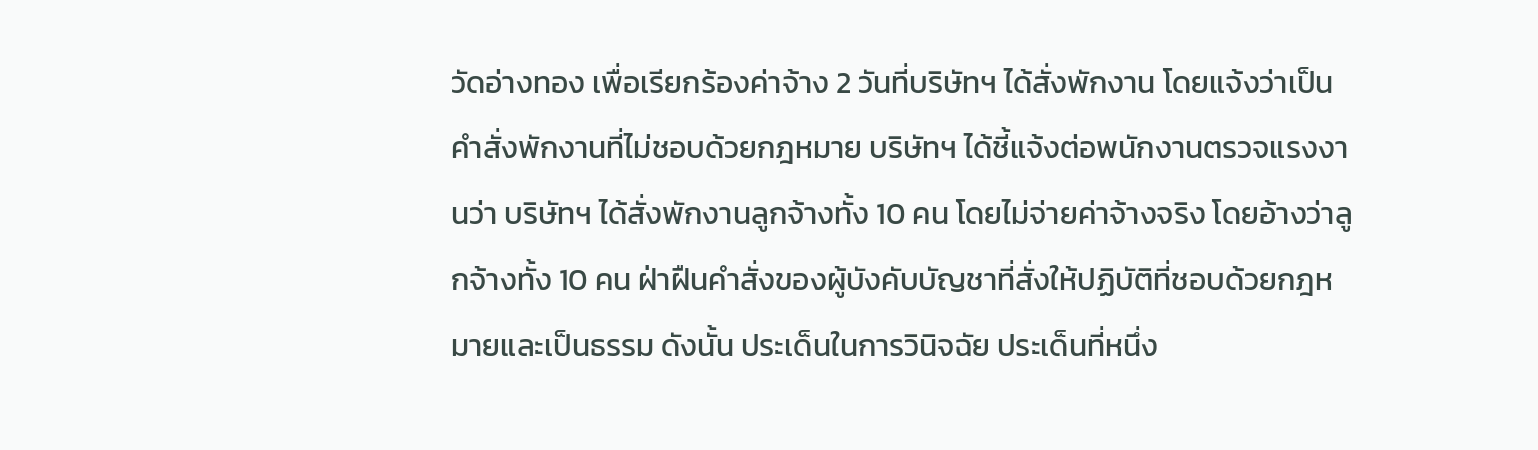วัดอ่างทอง เพื่อเรียกร้องค่าจ้าง 2 วันที่บริษัทฯ ได้สั่งพักงาน โดยแจ้งว่าเป็นคำสั่งพักงานที่ไม่ชอบด้วยกฎหมาย บริษัทฯ ได้ชี้แจ้งต่อพนักงานตรวจแรงงานว่า บริษัทฯ ได้สั่งพักงานลูกจ้างทั้ง 10 คน โดยไม่จ่ายค่าจ้างจริง โดยอ้างว่าลูกจ้างทั้ง 10 คน ฝ่าฝืนคำสั่งของผู้บังคับบัญชาที่สั่งให้ปฏิบัติที่ชอบด้วยกฎหมายและเป็นธรรม ดังนั้น ประเด็นในการวินิจฉัย ประเด็นที่หนึ่ง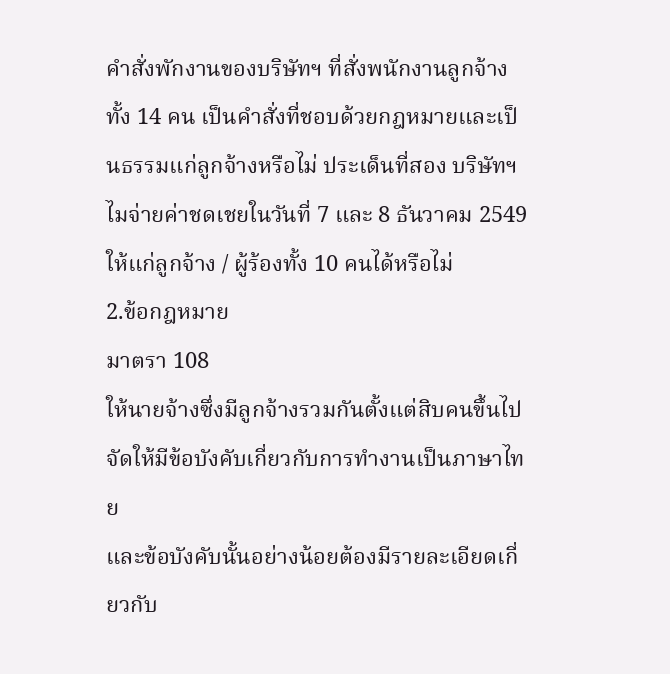คำสั่งพักงานของบริษัทฯ ที่สั่งพนักงานลูกจ้างทั้ง 14 คน เป็นคำสั่งที่ชอบด้วยกฎหมายและเป็นธรรมแก่ลูกจ้างหรือไม่ ประเด็นที่สอง บริษัทฯ ไมจ่ายค่าชดเชยในวันที่ 7 และ 8 ธันวาคม 2549 ให้แก่ลูกจ้าง / ผู้ร้องทั้ง 10 คนได้หรือไม่
2.ข้อกฎหมาย
มาตรา 108
ให้นายจ้างซึ่งมีลูกจ้างรวมกันตั้งแต่สิบคนขึ้นไป
จัดให้มีข้อบังคับเกี่ยวกับการทำงานเป็นภาษาไทย
และข้อบังคับนั้นอย่างน้อยต้องมีรายละเอียดเกี่ยวกับ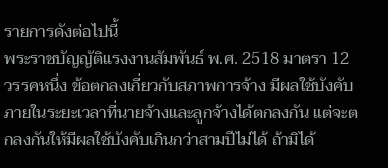รายการดังต่อไปนี้
พระราชบัญญัติแรงงานสัมพันธ์ พ.ศ. 2518 มาตรา 12 วรรคหนึ่ง ข้อตกลงเกี่ยวกับสภาพการจ้าง มีผลใช้บังคับภายในระยะเวลาที่นายจ้างและลูกจ้างได้ตกลงกัน แต่จะตกลงกันให้มีผลใช้บังคับเกินกว่าสามปีไม่ได้ ถ้ามิได้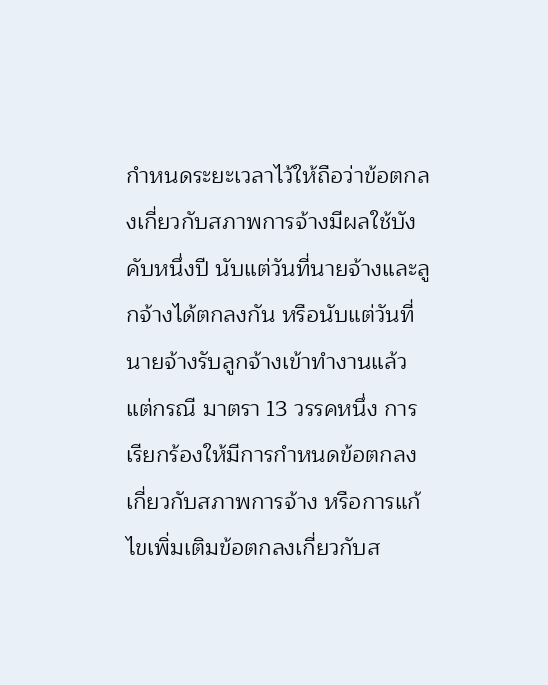กำหนดระยะเวลาไว้ให้ถือว่าข้อตกลงเกี่ยวกับสภาพการจ้างมีผลใช้บังคับหนึ่งปี นับแต่วันที่นายจ้างและลูกจ้างได้ตกลงกัน หรือนับแต่วันที่นายจ้างรับลูกจ้างเข้าทำงานแล้วแต่กรณี มาตรา 13 วรรคหนึ่ง การเรียกร้องให้มีการกำหนดข้อตกลงเกี่ยวกับสภาพการจ้าง หรือการแก้ไขเพิ่มเติมข้อตกลงเกี่ยวกับส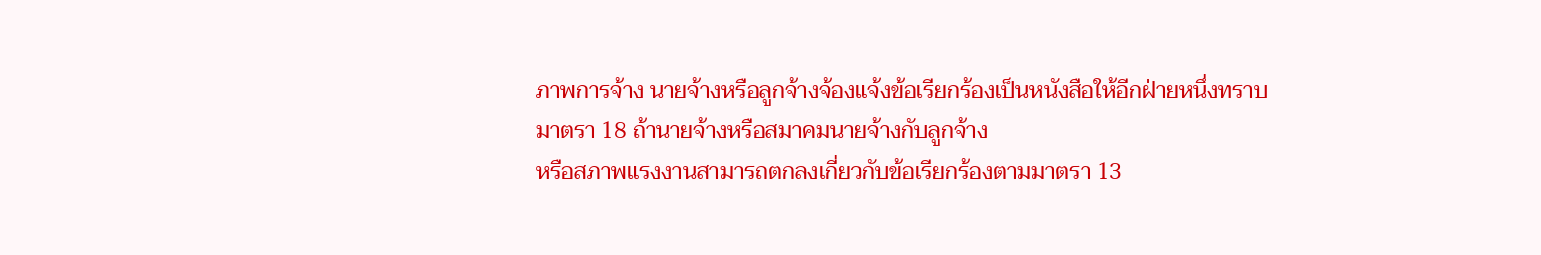ภาพการจ้าง นายจ้างหรือลูกจ้างจ้องแจ้งข้อเรียกร้องเป็นหนังสือให้อีกฝ่ายหนึ่งทราบ
มาตรา 18 ถ้านายจ้างหรือสมาคมนายจ้างกับลูกจ้าง
หรือสภาพแรงงานสามารถตกลงเกี่ยวกับข้อเรียกร้องตามมาตรา 13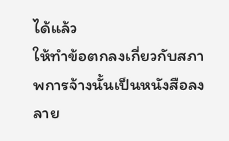ได้แล้ว
ให้ทำข้อตกลงเกี่ยวกับสภาพการจ้างนั้นเป็นหนังสือลงลาย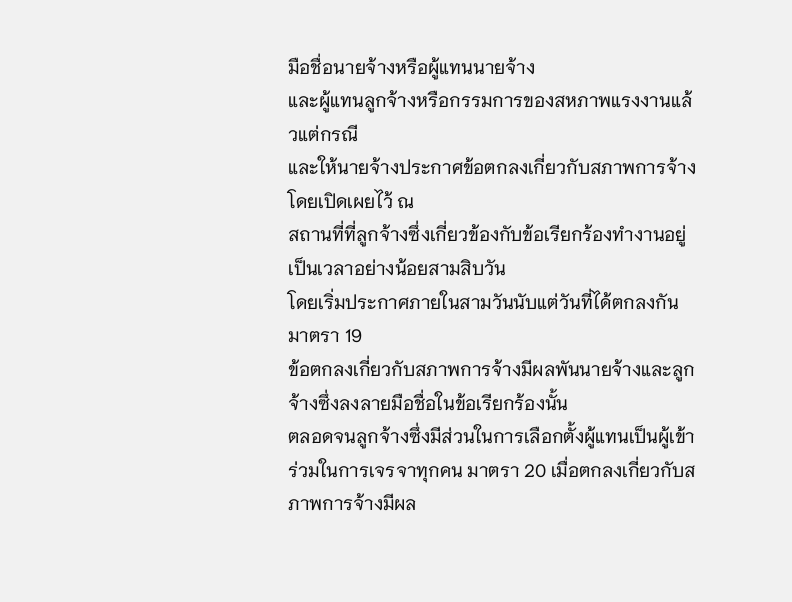มือชื่อนายจ้างหรือผู้แทนนายจ้าง
และผู้แทนลูกจ้างหรือกรรมการของสหภาพแรงงานแล้วแต่กรณี
และให้นายจ้างประกาศข้อตกลงเกี่ยวกับสภาพการจ้างโดยเปิดเผยไว้ ณ
สถานที่ที่ลูกจ้างซึ่งเกี่ยวข้องกับข้อเรียกร้องทำงานอยู่เป็นเวลาอย่างน้อยสามสิบวัน
โดยเริ่มประกาศภายในสามวันนับแต่วันที่ได้ตกลงกัน
มาตรา 19
ข้อตกลงเกี่ยวกับสภาพการจ้างมีผลพันนายจ้างและลูกจ้างซึ่งลงลายมือชื่อในข้อเรียกร้องนั้น
ตลอดจนลูกจ้างซึ่งมีส่วนในการเลือกตั้งผู้แทนเป็นผู้เข้าร่วมในการเจรจาทุกคน มาตรา 20 เมื่อตกลงเกี่ยวกับสภาพการจ้างมีผล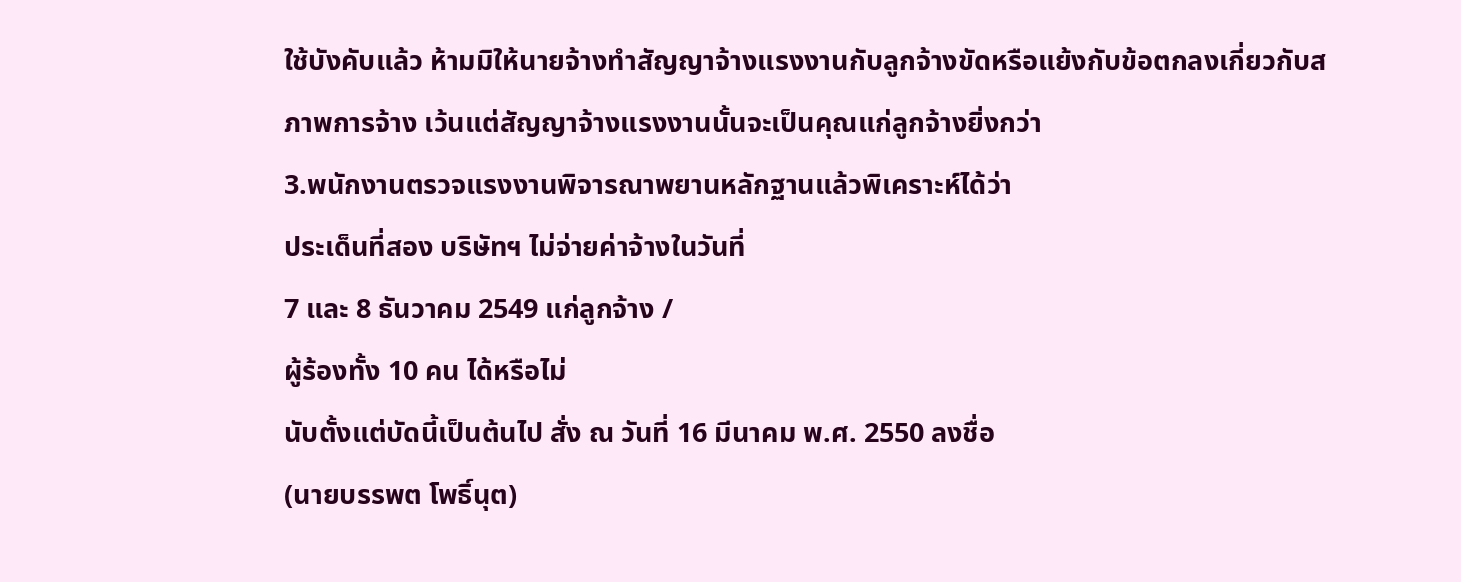ใช้บังคับแล้ว ห้ามมิให้นายจ้างทำสัญญาจ้างแรงงานกับลูกจ้างขัดหรือแย้งกับข้อตกลงเกี่ยวกับสภาพการจ้าง เว้นแต่สัญญาจ้างแรงงานนั้นจะเป็นคุณแก่ลูกจ้างยิ่งกว่า
3.พนักงานตรวจแรงงานพิจารณาพยานหลักฐานแล้วพิเคราะห์ได้ว่า
ประเด็นที่สอง บริษัทฯ ไม่จ่ายค่าจ้างในวันที่
7 และ 8 ธันวาคม 2549 แก่ลูกจ้าง /
ผู้ร้องทั้ง 10 คน ได้หรือไม่
นับตั้งแต่บัดนี้เป็นต้นไป สั่ง ณ วันที่ 16 มีนาคม พ.ศ. 2550 ลงชื่อ
(นายบรรพต โพธิ์นุต)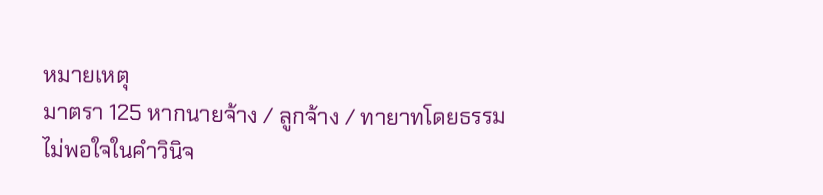หมายเหตุ
มาตรา 125 หากนายจ้าง / ลูกจ้าง / ทายาทโดยธรรม
ไม่พอใจในคำวินิจ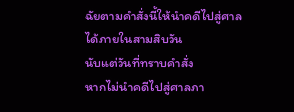ฉัยตามคำสั่งนี้ให้นำคดีไปสู่ศาลได้ภายในสามสิบวัน
นับแต่วันที่ทราบคำสั่ง
หากไม่นำคดีไปสู่ศาลภา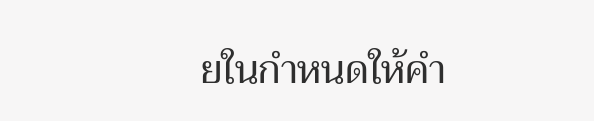ยในกำหนดให้คำ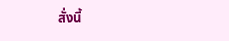สั่งนี้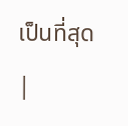เป็นที่สุด |